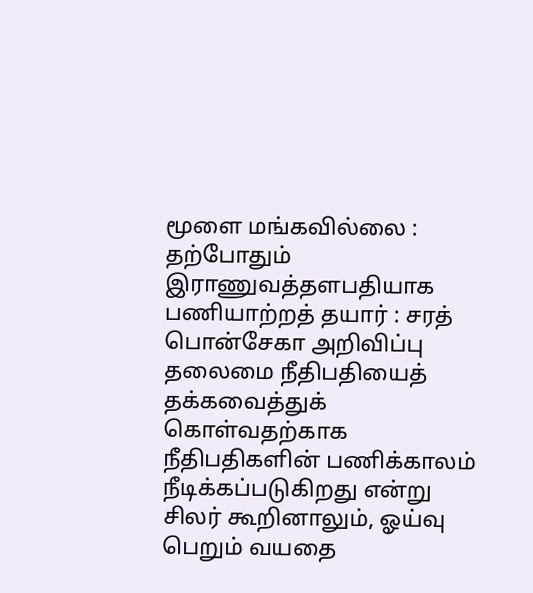மூளை மங்கவில்லை : தற்போதும் இராணுவத்தளபதியாக பணியாற்றத் தயார் : சரத் பொன்சேகா அறிவிப்பு
தலைமை நீதிபதியைத் தக்கவைத்துக் கொள்வதற்காக நீதிபதிகளின் பணிக்காலம் நீடிக்கப்படுகிறது என்று சிலர் கூறினாலும், ஓய்வு பெறும் வயதை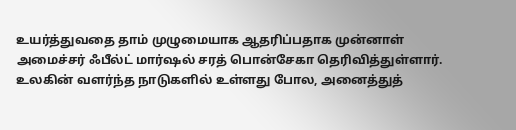உயர்த்துவதை தாம் முழுமையாக ஆதரிப்பதாக முன்னாள் அமைச்சர் ஃபீல்ட் மார்ஷல் சரத் பொன்சேகா தெரிவித்துள்ளார்.
உலகின் வளர்ந்த நாடுகளில் உள்ளது போல, அனைத்துத்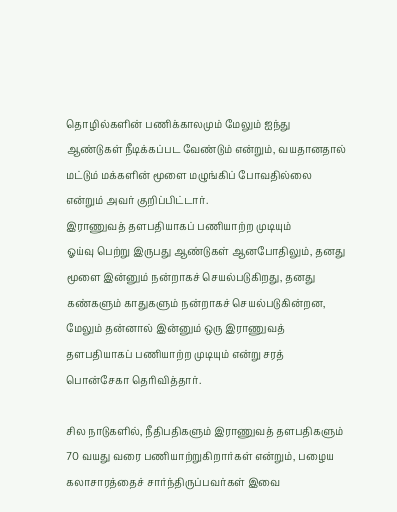தொழில்களின் பணிக்காலமும் மேலும் ஐந்து ஆண்டுகள் நீடிக்கப்பட வேண்டும் என்றும், வயதானதால் மட்டும் மக்களின் மூளை மழுங்கிப் போவதில்லை என்றும் அவர் குறிப்பிட்டார்.
இராணுவத் தளபதியாகப் பணியாற்ற முடியும்
ஓய்வு பெற்று இருபது ஆண்டுகள் ஆனபோதிலும், தனது மூளை இன்னும் நன்றாகச் செயல்படுகிறது, தனது கண்களும் காதுகளும் நன்றாகச் செயல்படுகின்றன, மேலும் தன்னால் இன்னும் ஒரு இராணுவத் தளபதியாகப் பணியாற்ற முடியும் என்று சரத் பொன்சேகா தெரிவித்தார்.

சில நாடுகளில், நீதிபதிகளும் இராணுவத் தளபதிகளும் 70 வயது வரை பணியாற்றுகிறார்கள் என்றும், பழைய கலாசாரத்தைச் சார்ந்திருப்பவர்கள் இவை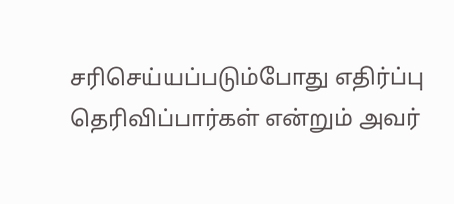சரிசெய்யப்படும்போது எதிர்ப்பு தெரிவிப்பார்கள் என்றும் அவர்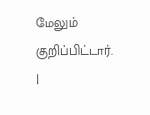மேலும் குறிப்பிட்டார்.
|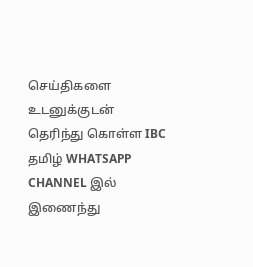செய்திகளை உடனுக்குடன் தெரிந்து கொள்ள IBC தமிழ் WHATSAPP CHANNEL இல் இணைந்து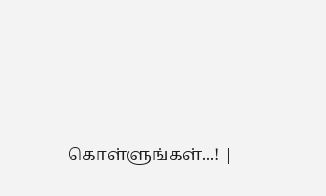கொள்ளுங்கள்...! |